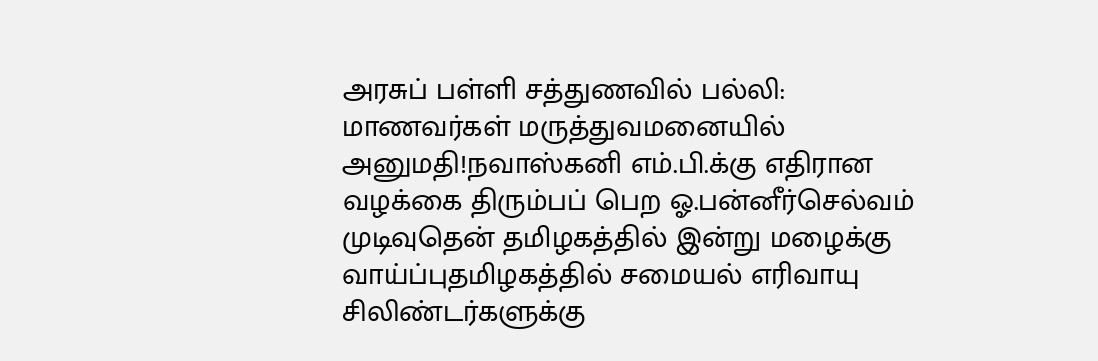அரசுப் பள்ளி சத்துணவில் பல்லி: மாணவர்கள் மருத்துவமனையில் அனுமதி!நவாஸ்கனி எம்.பி.க்கு எதிரான வழக்கை திரும்பப் பெற ஓ.பன்னீர்செல்வம் முடிவுதென் தமிழகத்தில் இன்று மழைக்கு வாய்ப்புதமிழகத்தில் சமையல் எரிவாயு சிலிண்டர்களுக்கு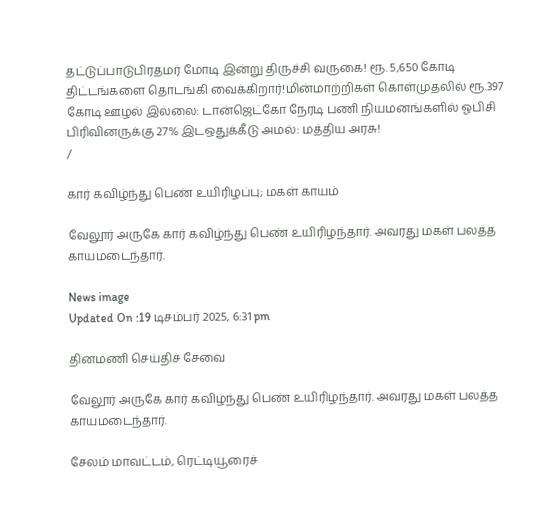தட்டுப்பாடுபிரதமர் மோடி இன்று திருச்சி வருகை! ரூ. 5,650 கோடி திட்டங்களை தொடங்கி வைக்கிறார்!மின்மாற்றிகள் கொள்முதலில் ரூ.397 கோடி ஊழல் இல்லை: டான்ஜெட்கோ நேரடி பணி நியமனங்களில் ஓபிசி பிரிவினருக்கு 27% இடஒதுக்கீடு அமல்: மத்திய அரசு!
/

கார் கவிழ்ந்து பெண் உயிரிழப்பு; மகள் காயம்

வேலூர் அருகே கார் கவிழ்ந்து பெண் உயிரிழந்தார். அவரது மகள் பலத்த காயமடைந்தார்.

News image
Updated On :19 டிசம்பர் 2025, 6:31 pm

தினமணி செய்திச் சேவை

வேலூர் அருகே கார் கவிழ்ந்து பெண் உயிரிழந்தார். அவரது மகள் பலத்த காயமடைந்தார்.

சேலம் மாவட்டம், ரெட்டியூரைச்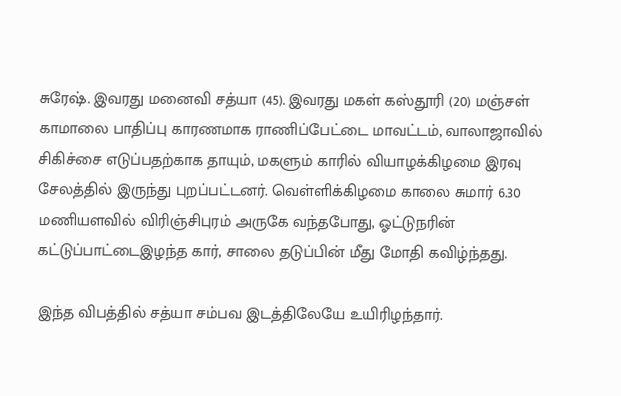சுரேஷ். இவரது மனைவி சத்யா (45). இவரது மகள் கஸ்தூரி (20) மஞ்சள் காமாலை பாதிப்பு காரணமாக ராணிப்பேட்டை மாவட்டம், வாலாஜாவில் சிகிச்சை எடுப்பதற்காக தாயும், மகளும் காரில் வியாழக்கிழமை இரவு சேலத்தில் இருந்து புறப்பட்டனர். வெள்ளிக்கிழமை காலை சுமார் 6.30 மணியளவில் விரிஞ்சிபுரம் அருகே வந்தபோது, ஓட்டுநரின் கட்டுப்பாட்டைஇழந்த கார், சாலை தடுப்பின் மீது மோதி கவிழ்ந்தது.

இந்த விபத்தில் சத்யா சம்பவ இடத்திலேயே உயிரிழந்தார்.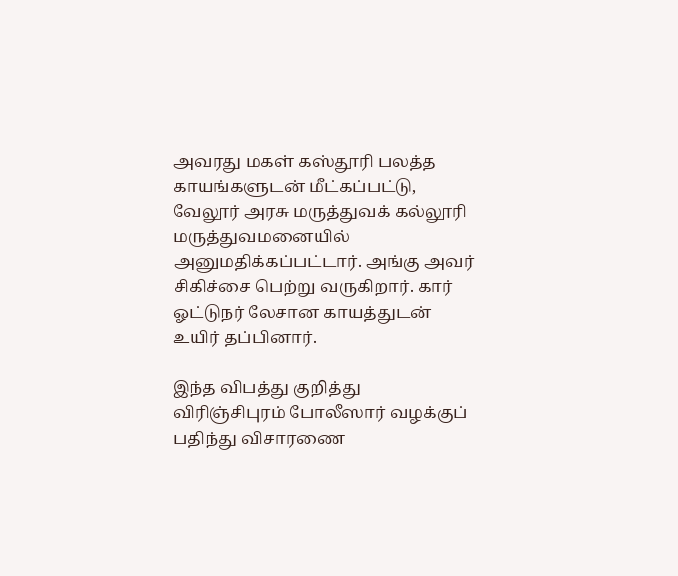அவரது மகள் கஸ்தூரி பலத்த காயங்களுடன் மீட்கப்பட்டு, வேலூர் அரசு மருத்துவக் கல்லூரி மருத்துவமனையில் அனுமதிக்கப்பட்டார். அங்கு அவர் சிகிச்சை பெற்று வருகிறார். கார் ஓட்டுநர் லேசான காயத்துடன் உயிர் தப்பினார்.

இந்த விபத்து குறித்து விரிஞ்சிபுரம் போலீஸார் வழக்குப் பதிந்து விசாரணை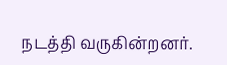நடத்தி வருகின்றனர்.